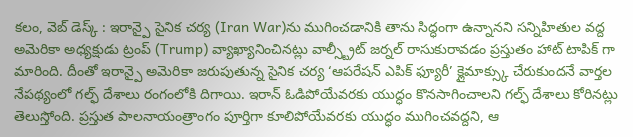కలం, వెబ్ డెస్క్ : ఇరాన్పై సైనిక చర్య (Iran War)ను ముగించడానికి తాను సిద్ధంగా ఉన్నానని సన్నిహితుల వద్ద అమెరికా అధ్యక్షుడు ట్రంప్ (Trump) వ్యాఖ్యానించినట్లు వాల్స్ట్రీట్ జర్నల్ రాసుకురావడం ప్రస్తుతం హాట్ టాపిక్ గా మారింది. దీంతో ఇరాన్పై అమెరికా జరుపుతున్న సైనిక చర్య ‘ఆపరేషన్ ఎపిక్ ఫ్యూరీ’ క్లైమాక్స్కు చేరుకుందనే వార్తల నేపథ్యంలో గల్ఫ్ దేశాలు రంగంలోకి దిగాయి. ఇరాన్ ఓడిపోయేవరకు యుద్ధం కొనసాగించాలని గల్ఫ్ దేశాలు కోరినట్లు తెలుస్తోంది. ప్రస్తుత పాలనాయంత్రాంగం పూర్తిగా కూలిపోయేవరకు యుద్ధం ముగించవద్దని, ఆ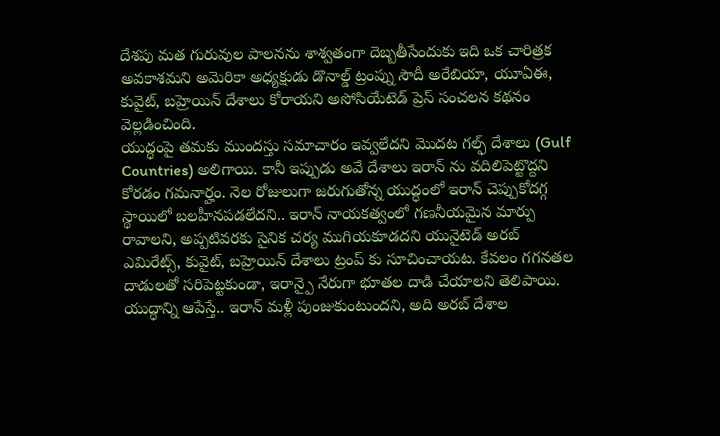దేశపు మత గురువుల పాలనను శాశ్వతంగా దెబ్బతీసేందుకు ఇది ఒక చారిత్రక అవకాశమని అమెరికా అధ్యక్షుడు డొనాల్డ్ ట్రంప్ను సౌదీ అరేబియా, యూఏఈ, కువైట్, బహ్రెయిన్ దేశాలు కోరాయని అసోసియేటెడ్ ప్రెస్ సంచలన కథనం వెల్లడించింది.
యుద్ధంపై తమకు ముందస్తు సమాచారం ఇవ్వలేదని మొదట గల్ఫ్ దేశాలు (Gulf Countries) అలిగాయి. కానీ ఇప్పుడు అవే దేశాలు ఇరాన్ ను వదిలిపెట్టొద్దని కోరడం గమనార్హం. నెల రోజులుగా జరుగుతోన్న యుద్ధంలో ఇరాన్ చెప్పుకోదగ్గ స్థాయిలో బలహీనపడలేదని.. ఇరాన్ నాయకత్వంలో గణనీయమైన మార్పు రావాలని, అప్పటివరకు సైనిక చర్య ముగియకూడదని యునైటెడ్ అరబ్ ఎమిరేట్స్, కువైట్, బహ్రెయిన్ దేశాలు ట్రంప్ కు సూచించాయట. కేవలం గగనతల దాడులతో సరిపెట్టకుండా, ఇరాన్పై నేరుగా భూతల దాడి చేయాలని తెలిపాయి. యుద్ధాన్ని ఆపేస్తే.. ఇరాన్ మళ్లీ పుంజుకుంటుందని, అది అరబ్ దేశాల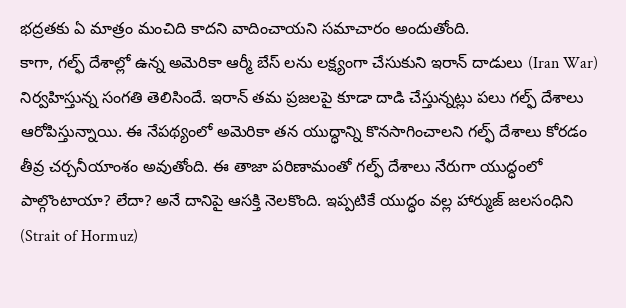భద్రతకు ఏ మాత్రం మంచిది కాదని వాదించాయని సమాచారం అందుతోంది.
కాగా, గల్ఫ్ దేశాల్లో ఉన్న అమెరికా ఆర్మీ బేస్ లను లక్ష్యంగా చేసుకుని ఇరాన్ దాడులు (Iran War) నిర్వహిస్తున్న సంగతి తెలిసిందే. ఇరాన్ తమ ప్రజలపై కూడా దాడి చేస్తున్నట్లు పలు గల్ఫ్ దేశాలు ఆరోపిస్తున్నాయి. ఈ నేపథ్యంలో అమెరికా తన యుద్ధాన్ని కొనసాగించాలని గల్ఫ్ దేశాలు కోరడం తీవ్ర చర్చనీయాంశం అవుతోంది. ఈ తాజా పరిణామంతో గల్ఫ్ దేశాలు నేరుగా యుద్ధంలో పాల్గొంటాయా? లేదా? అనే దానిపై ఆసక్తి నెలకొంది. ఇప్పటికే యుద్ధం వల్ల హార్ముజ్ జలసంధిని (Strait of Hormuz)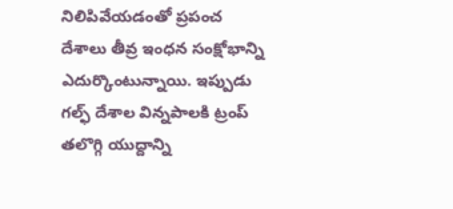నిలిపివేయడంతో ప్రపంచ దేశాలు తీవ్ర ఇంధన సంక్షోభాన్ని ఎదుర్కొంటున్నాయి. ఇప్పుడు గల్ఫ్ దేశాల విన్నపాలకి ట్రంప్ తలొగ్గి యుద్దాన్ని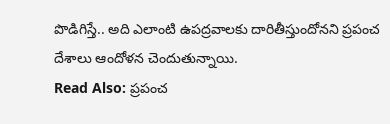పొడిగిస్తే.. అది ఎలాంటి ఉపద్రవాలకు దారితీస్తుందోనని ప్రపంచ దేశాలు ఆందోళన చెందుతున్నాయి.
Read Also: ప్రపంచ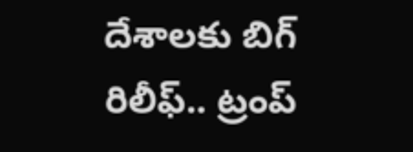దేశాలకు బిగ్ రిలీఫ్.. ట్రంప్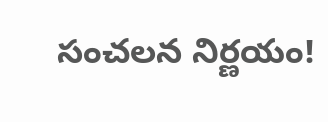సంచలన నిర్ణయం!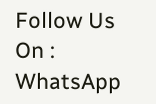Follow Us On : WhatsApp